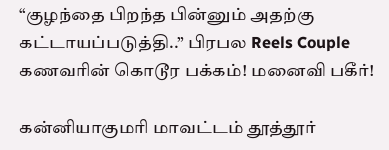“குழந்தை பிறந்த பின்னும் அதற்கு கட்டாயப்படுத்தி..” பிரபல Reels Couple கணவரின் கொடூர பக்கம்! மனைவி பகீர்!

கன்னியாகுமரி மாவட்டம் தூத்தூர்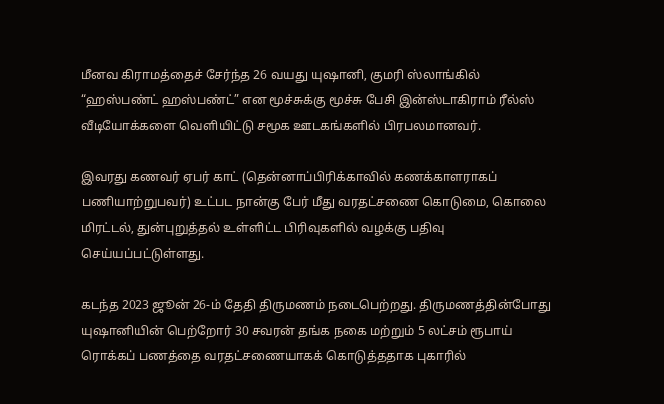மீனவ கிராமத்தைச் சேர்ந்த 26 வயது யுஷானி, குமரி ஸ்லாங்கில் “ஹஸ்பண்ட் ஹஸ்பண்ட்” என மூச்சுக்கு மூச்சு பேசி இன்ஸ்டாகிராம் ரீல்ஸ் வீடியோக்களை வெளியிட்டு சமூக ஊடகங்களில் பிரபலமானவர்.

இவரது கணவர் ஏபர் காட் (தென்னாப்பிரிக்காவில் கணக்காளராகப் பணியாற்றுபவர்) உட்பட நான்கு பேர் மீது வரதட்சணை கொடுமை, கொலை மிரட்டல், துன்புறுத்தல் உள்ளிட்ட பிரிவுகளில் வழக்கு பதிவு செய்யப்பட்டுள்ளது.

கடந்த 2023 ஜூன் 26-ம் தேதி திருமணம் நடைபெற்றது. திருமணத்தின்போது யுஷானியின் பெற்றோர் 30 சவரன் தங்க நகை மற்றும் 5 லட்சம் ரூபாய் ரொக்கப் பணத்தை வரதட்சணையாகக் கொடுத்ததாக புகாரில்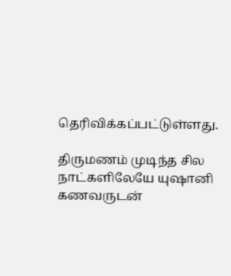தெரிவிக்கப்பட்டுள்ளது.

திருமணம் முடிந்த சில நாட்களிலேயே யுஷானி கணவருடன்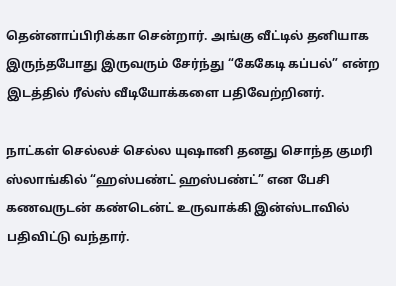தென்னாப்பிரிக்கா சென்றார். அங்கு வீட்டில் தனியாக இருந்தபோது இருவரும் சேர்ந்து “கேகேடி கப்பல்” என்ற இடத்தில் ரீல்ஸ் வீடியோக்களை பதிவேற்றினர்.

நாட்கள் செல்லச் செல்ல யுஷானி தனது சொந்த குமரி ஸ்லாங்கில் “ஹஸ்பண்ட் ஹஸ்பண்ட்” என பேசி கணவருடன் கண்டென்ட் உருவாக்கி இன்ஸ்டாவில் பதிவிட்டு வந்தார்.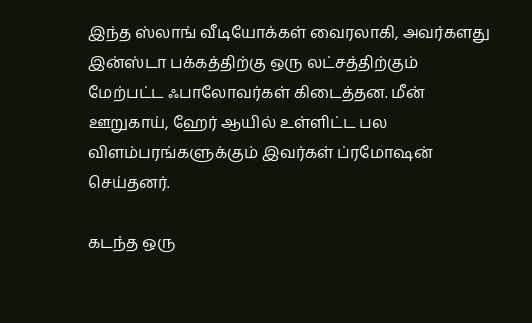இந்த ஸ்லாங் வீடியோக்கள் வைரலாகி, அவர்களது இன்ஸ்டா பக்கத்திற்கு ஒரு லட்சத்திற்கும் மேற்பட்ட ஃபாலோவர்கள் கிடைத்தன. மீன் ஊறுகாய், ஹேர் ஆயில் உள்ளிட்ட பல விளம்பரங்களுக்கும் இவர்கள் ப்ரமோஷன் செய்தனர்.

கடந்த ஒரு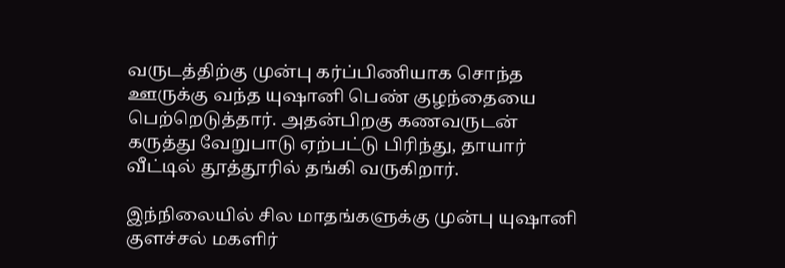வருடத்திற்கு முன்பு கர்ப்பிணியாக சொந்த ஊருக்கு வந்த யுஷானி பெண் குழந்தையை பெற்றெடுத்தார். அதன்பிறகு கணவருடன் கருத்து வேறுபாடு ஏற்பட்டு பிரிந்து, தாயார் வீட்டில் தூத்தூரில் தங்கி வருகிறார்.

இந்நிலையில் சில மாதங்களுக்கு முன்பு யுஷானி குளச்சல் மகளிர்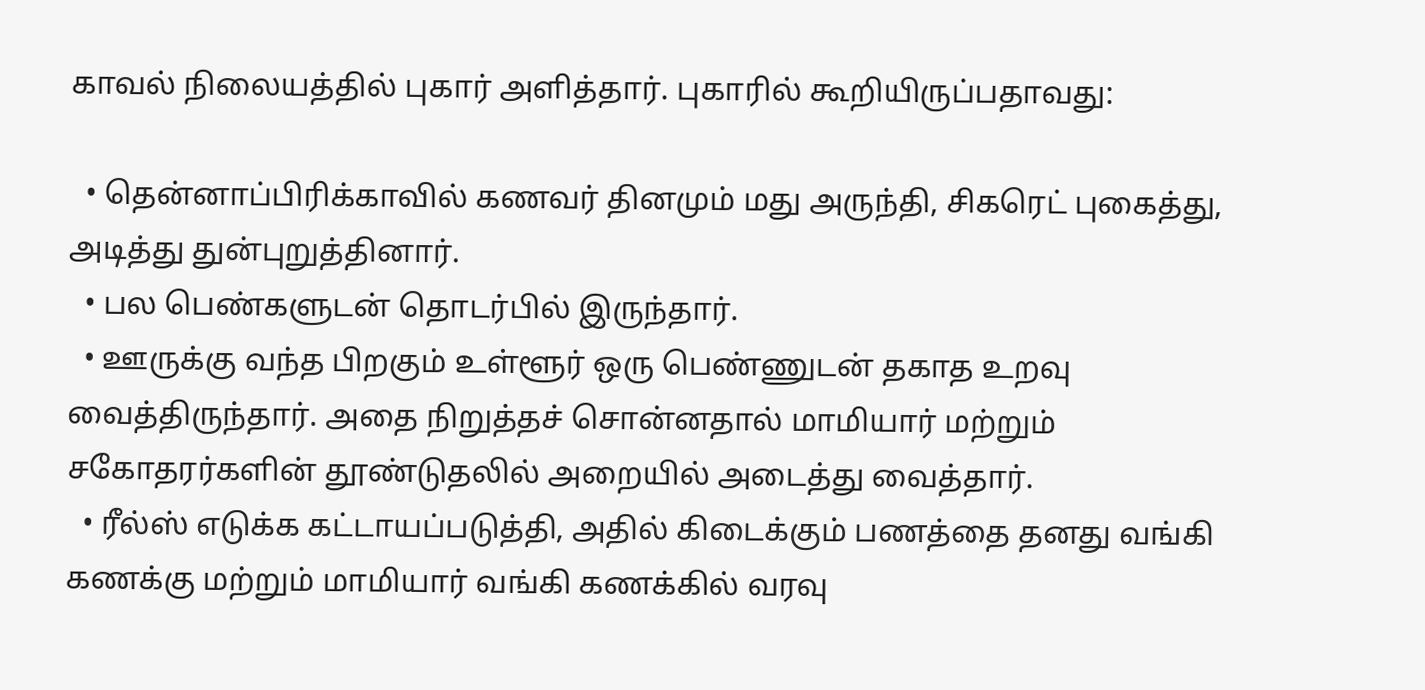காவல் நிலையத்தில் புகார் அளித்தார். புகாரில் கூறியிருப்பதாவது:

  • தென்னாப்பிரிக்காவில் கணவர் தினமும் மது அருந்தி, சிகரெட் புகைத்து, அடித்து துன்புறுத்தினார்.
  • பல பெண்களுடன் தொடர்பில் இருந்தார்.
  • ஊருக்கு வந்த பிறகும் உள்ளூர் ஒரு பெண்ணுடன் தகாத உறவு வைத்திருந்தார். அதை நிறுத்தச் சொன்னதால் மாமியார் மற்றும் சகோதரர்களின் தூண்டுதலில் அறையில் அடைத்து வைத்தார்.
  • ரீல்ஸ் எடுக்க கட்டாயப்படுத்தி, அதில் கிடைக்கும் பணத்தை தனது வங்கி கணக்கு மற்றும் மாமியார் வங்கி கணக்கில் வரவு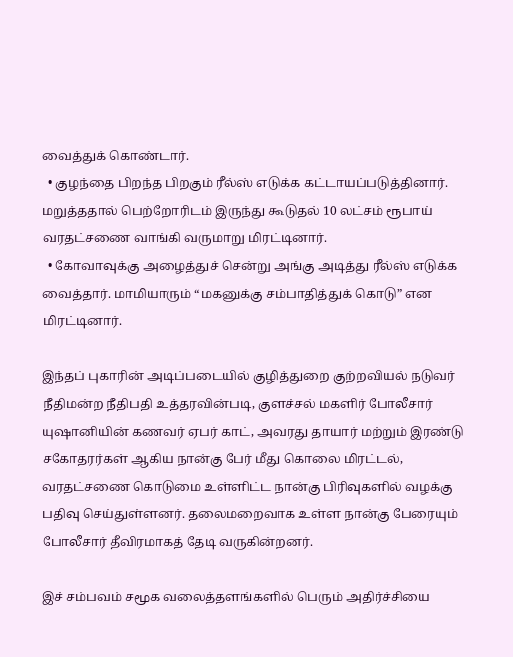வைத்துக் கொண்டார்.
  • குழந்தை பிறந்த பிறகும் ரீல்ஸ் எடுக்க கட்டாயப்படுத்தினார். மறுத்ததால் பெற்றோரிடம் இருந்து கூடுதல் 10 லட்சம் ரூபாய் வரதட்சணை வாங்கி வருமாறு மிரட்டினார்.
  • கோவாவுக்கு அழைத்துச் சென்று அங்கு அடித்து ரீல்ஸ் எடுக்க வைத்தார். மாமியாரும் “மகனுக்கு சம்பாதித்துக் கொடு” என மிரட்டினார்.

இந்தப் புகாரின் அடிப்படையில் குழித்துறை குற்றவியல் நடுவர் நீதிமன்ற நீதிபதி உத்தரவின்படி, குளச்சல் மகளிர் போலீசார் யுஷானியின் கணவர் ஏபர் காட், அவரது தாயார் மற்றும் இரண்டு சகோதரர்கள் ஆகிய நான்கு பேர் மீது கொலை மிரட்டல், வரதட்சணை கொடுமை உள்ளிட்ட நான்கு பிரிவுகளில் வழக்கு பதிவு செய்துள்ளனர். தலைமறைவாக உள்ள நான்கு பேரையும் போலீசார் தீவிரமாகத் தேடி வருகின்றனர்.

இச் சம்பவம் சமூக வலைத்தளங்களில் பெரும் அதிர்ச்சியை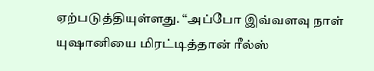ஏற்படுத்தியுள்ளது. “அப்போ இவ்வளவு நாள் யுஷானியை மிரட்டித்தான் ரீல்ஸ்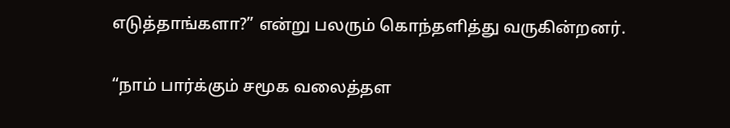எடுத்தாங்களா?” என்று பலரும் கொந்தளித்து வருகின்றனர்.

“நாம் பார்க்கும் சமூக வலைத்தள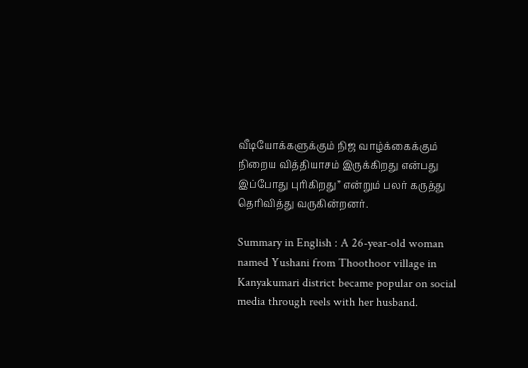வீடியோக்களுக்கும் நிஜ வாழ்க்கைக்கும் நிறைய வித்தியாசம் இருக்கிறது என்பது இப்போது புரிகிறது” என்றும் பலர் கருத்து தெரிவித்து வருகின்றனர்.

Summary in English : A 26-year-old woman named Yushani from Thoothoor village in Kanyakumari district became popular on social media through reels with her husband.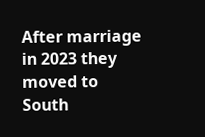After marriage in 2023 they moved to South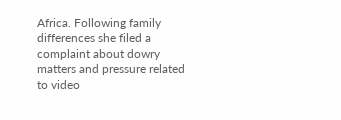Africa. Following family differences she filed a complaint about dowry matters and pressure related to video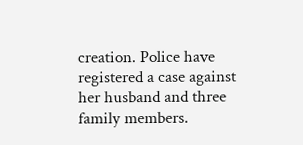creation. Police have registered a case against her husband and three family members.